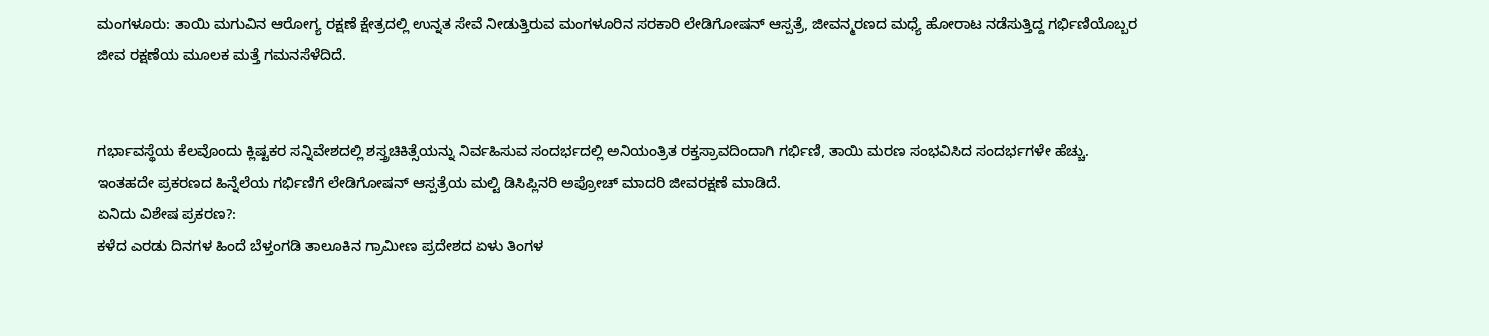ಮಂಗಳೂರು: ತಾಯಿ ಮಗುವಿನ ಆರೋಗ್ಯ ರಕ್ಷಣೆ ಕ್ಷೇತ್ರದಲ್ಲಿ ಉನ್ನತ ಸೇವೆ ನೀಡುತ್ತಿರುವ ಮಂಗಳೂರಿನ ಸರಕಾರಿ ಲೇಡಿಗೋಷನ್ ಆಸ್ಪತ್ರೆ, ಜೀವನ್ಮರಣದ ಮಧ್ಯೆ ಹೋರಾಟ ನಡೆಸುತ್ತಿದ್ದ ಗರ್ಭಿಣಿಯೊಬ್ಬರ ಜೀವ ರಕ್ಷಣೆಯ ಮೂಲಕ ಮತ್ತೆ ಗಮನಸೆಳೆದಿದೆ.


ಗರ್ಭಾವಸ್ಥೆಯ ಕೆಲವೊಂದು ಕ್ಲಿಷ್ಟಕರ ಸನ್ನಿವೇಶದಲ್ಲಿ ಶಸ್ತ್ರಚಿಕಿತ್ಸೆಯನ್ನು ನಿರ್ವಹಿಸುವ ಸಂದರ್ಭದಲ್ಲಿ ಅನಿಯಂತ್ರಿತ ರಕ್ತಸ್ರಾವದಿಂದಾಗಿ ಗರ್ಭಿಣಿ, ತಾಯಿ ಮರಣ ಸಂಭವಿಸಿದ ಸಂದರ್ಭಗಳೇ ಹೆಚ್ಚು. ಇಂತಹದೇ ಪ್ರಕರಣದ ಹಿನ್ನೆಲೆಯ ಗರ್ಭಿಣಿಗೆ ಲೇಡಿಗೋಷನ್ ಆಸ್ಪತ್ರೆಯ ಮಲ್ಟಿ ಡಿಸಿಪ್ಲಿನರಿ ಅಪ್ರೋಚ್ ಮಾದರಿ ಜೀವರಕ್ಷಣೆ ಮಾಡಿದೆ.
ಏನಿದು ವಿಶೇಷ ಪ್ರಕರಣ?:
ಕಳೆದ ಎರಡು ದಿನಗಳ ಹಿಂದೆ ಬೆಳ್ತಂಗಡಿ ತಾಲೂಕಿನ ಗ್ರಾಮೀಣ ಪ್ರದೇಶದ ಏಳು ತಿಂಗಳ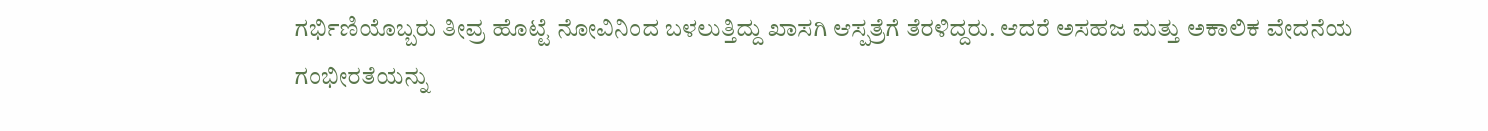ಗರ್ಭಿಣಿಯೊಬ್ಬರು ತೀವ್ರ ಹೊಟ್ಟೆ ನೋವಿನಿಂದ ಬಳಲುತ್ತಿದ್ದು ಖಾಸಗಿ ಆಸ್ಪತ್ರೆಗೆ ತೆರಳಿದ್ದರು. ಆದರೆ ಅಸಹಜ ಮತ್ತು ಅಕಾಲಿಕ ವೇದನೆಯ ಗಂಭೀರತೆಯನ್ನು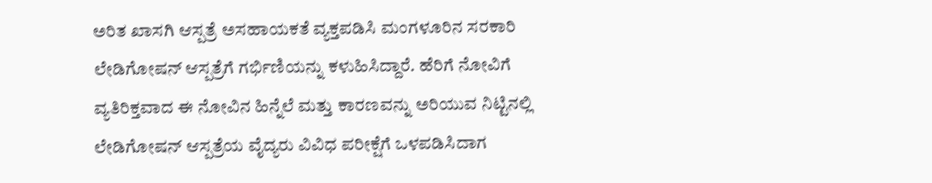ಅರಿತ ಖಾಸಗಿ ಆಸ್ಪತ್ರೆ ಅಸಹಾಯಕತೆ ವ್ಯಕ್ತಪಡಿಸಿ ಮಂಗಳೂರಿನ ಸರಕಾರಿ ಲೇಡಿಗೋಷನ್ ಆಸ್ಪತ್ರೆಗೆ ಗರ್ಭಿಣಿಯನ್ನು ಕಳುಹಿಸಿದ್ದಾರೆ. ಹೆರಿಗೆ ನೋವಿಗೆ ವ್ಯತಿರಿಕ್ತವಾದ ಈ ನೋವಿನ ಹಿನ್ನೆಲೆ ಮತ್ತು ಕಾರಣವನ್ನು ಅರಿಯುವ ನಿಟ್ಟಿನಲ್ಲಿ ಲೇಡಿಗೋಷನ್ ಆಸ್ಪತ್ರೆಯ ವೈದ್ಯರು ವಿವಿಧ ಪರೀಕ್ಷೆಗೆ ಒಳಪಡಿಸಿದಾಗ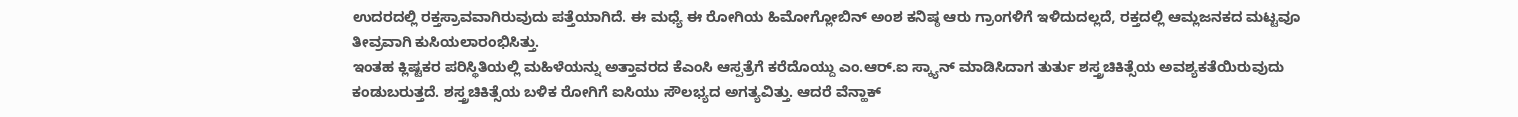ಉದರದಲ್ಲಿ ರಕ್ತಸ್ರಾವವಾಗಿರುವುದು ಪತ್ತೆಯಾಗಿದೆ. ಈ ಮಧ್ಯೆ ಈ ರೋಗಿಯ ಹಿಮೋಗ್ಲೋಬಿನ್ ಅಂಶ ಕನಿಷ್ಠ ಆರು ಗ್ರಾಂಗಳಿಗೆ ಇಳಿದುದಲ್ಲದೆ, ರಕ್ತದಲ್ಲಿ ಆಮ್ಲಜನಕದ ಮಟ್ಟವೂ ತೀವ್ರವಾಗಿ ಕುಸಿಯಲಾರಂಭಿಸಿತ್ತು.
ಇಂತಹ ಕ್ಲಿಷ್ಟಕರ ಪರಿಸ್ಥಿತಿಯಲ್ಲಿ ಮಹಿಳೆಯನ್ನು ಅತ್ತಾವರದ ಕೆಎಂಸಿ ಆಸ್ಪತ್ರೆಗೆ ಕರೆದೊಯ್ದು ಎಂ.ಆರ್.ಐ ಸ್ಕ್ಯಾನ್ ಮಾಡಿಸಿದಾಗ ತುರ್ತು ಶಸ್ತ್ರಚಿಕಿತ್ಸೆಯ ಅವಶ್ಯಕತೆಯಿರುವುದು ಕಂಡುಬರುತ್ತದೆ. ಶಸ್ತ್ರಚಿಕಿತ್ಸೆಯ ಬಳಿಕ ರೋಗಿಗೆ ಐಸಿಯು ಸೌಲಭ್ಯದ ಅಗತ್ಯವಿತ್ತು. ಆದರೆ ವೆನ್ಹಾಕ್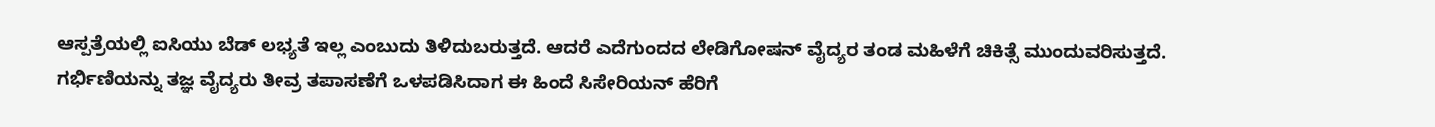ಆಸ್ಪತ್ರೆಯಲ್ಲಿ ಐಸಿಯು ಬೆಡ್ ಲಭ್ಯತೆ ಇಲ್ಲ ಎಂಬುದು ತಿಳಿದುಬರುತ್ತದೆ. ಆದರೆ ಎದೆಗುಂದದ ಲೇಡಿಗೋಷನ್ ವೈದ್ಯರ ತಂಡ ಮಹಿಳೆಗೆ ಚಿಕಿತ್ಸೆ ಮುಂದುವರಿಸುತ್ತದೆ.
ಗರ್ಭಿಣಿಯನ್ನು ತಜ್ಞ ವೈದ್ಯರು ತೀವ್ರ ತಪಾಸಣೆಗೆ ಒಳಪಡಿಸಿದಾಗ ಈ ಹಿಂದೆ ಸಿಸೇರಿಯನ್ ಹೆರಿಗೆ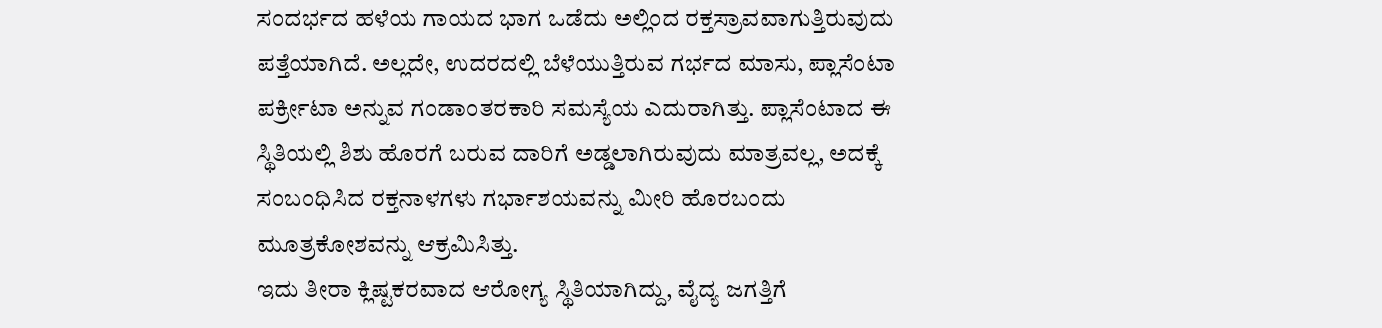ಸಂದರ್ಭದ ಹಳೆಯ ಗಾಯದ ಭಾಗ ಒಡೆದು ಅಲ್ಲಿಂದ ರಕ್ತಸ್ರಾವವಾಗುತ್ತಿರುವುದು ಪತ್ತೆಯಾಗಿದೆ. ಅಲ್ಲದೇ, ಉದರದಲ್ಲಿ ಬೆಳೆಯುತ್ತಿರುವ ಗರ್ಭದ ಮಾಸು, ಪ್ಲಾಸೆಂಟಾ ಪರ್ಕ್ರೀಟಾ ಅನ್ನುವ ಗಂಡಾಂತರಕಾರಿ ಸಮಸ್ಯೆಯ ಎದುರಾಗಿತ್ತು. ಪ್ಲಾಸೆಂಟಾದ ಈ ಸ್ಥಿತಿಯಲ್ಲಿ ಶಿಶು ಹೊರಗೆ ಬರುವ ದಾರಿಗೆ ಅಡ್ಡಲಾಗಿರುವುದು ಮಾತ್ರವಲ್ಲ, ಅದಕ್ಕೆ ಸಂಬಂಧಿಸಿದ ರಕ್ತನಾಳಗಳು ಗರ್ಭಾಶಯವನ್ನು ಮೀರಿ ಹೊರಬಂದು ಮೂತ್ರಕೋಶವನ್ನು ಆಕ್ರಮಿಸಿತ್ತು.
ಇದು ತೀರಾ ಕ್ಲಿಷ್ಟಕರವಾದ ಆರೋಗ್ಯ ಸ್ಥಿತಿಯಾಗಿದ್ದು, ವೈದ್ಯ ಜಗತ್ತಿಗೆ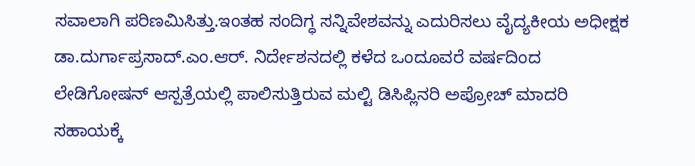ಸವಾಲಾಗಿ ಪರಿಣಮಿಸಿತ್ತು.ಇಂತಹ ಸಂದಿಗ್ಧ ಸನ್ನಿವೇಶವನ್ನು ಎದುರಿಸಲು ವೈದ್ಯಕೀಯ ಅಧೀಕ್ಷಕ ಡಾ.ದುರ್ಗಾಪ್ರಸಾದ್.ಎಂ.ಆರ್. ನಿರ್ದೇಶನದಲ್ಲಿ ಕಳೆದ ಒಂದೂವರೆ ವರ್ಷದಿಂದ ಲೇಡಿಗೋಷನ್ ಆಸ್ಪತ್ರೆಯಲ್ಲಿ ಪಾಲಿಸುತ್ತಿರುವ ಮಲ್ಟಿ ಡಿಸಿಪ್ಲಿನರಿ ಅಪ್ರೋಚ್ ಮಾದರಿ ಸಹಾಯಕ್ಕೆ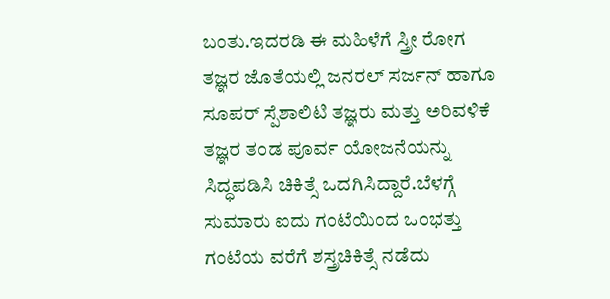ಬಂತು.ಇದರಡಿ ಈ ಮಹಿಳೆಗೆ ಸ್ತ್ರೀ ರೋಗ ತಜ್ಞರ ಜೊತೆಯಲ್ಲಿ ಜನರಲ್ ಸರ್ಜನ್ ಹಾಗೂ ಸೂಪರ್ ಸ್ಪೆಶಾಲಿಟಿ ತಜ್ಞರು ಮತ್ತು ಅರಿವಳಿಕೆ ತಜ್ಞರ ತಂಡ ಪೂರ್ವ ಯೋಜನೆಯನ್ನು ಸಿದ್ಧಪಡಿಸಿ ಚಿಕಿತ್ಸೆ ಒದಗಿಸಿದ್ದಾರೆ.ಬೆಳಗ್ಗೆ ಸುಮಾರು ಐದು ಗಂಟೆಯಿಂದ ಒಂಭತ್ತು ಗಂಟೆಯ ವರೆಗೆ ಶಸ್ತ್ರಚಿಕಿತ್ಸೆ ನಡೆದು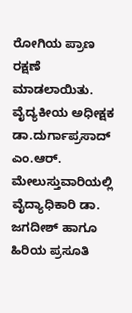ರೋಗಿಯ ಪ್ರಾಣ ರಕ್ಷಣೆ ಮಾಡಲಾಯಿತು.
ವೈದ್ಯಕೀಯ ಅಧೀಕ್ಷಕ ಡಾ.ದುರ್ಗಾಪ್ರಸಾದ್ ಎಂ.ಆರ್. ಮೇಲುಸ್ತುವಾರಿಯಲ್ಲಿ ವೈದ್ಯಾಧಿಕಾರಿ ಡಾ. ಜಗದೀಶ್ ಹಾಗೂ ಹಿರಿಯ ಪ್ರಸೂತಿ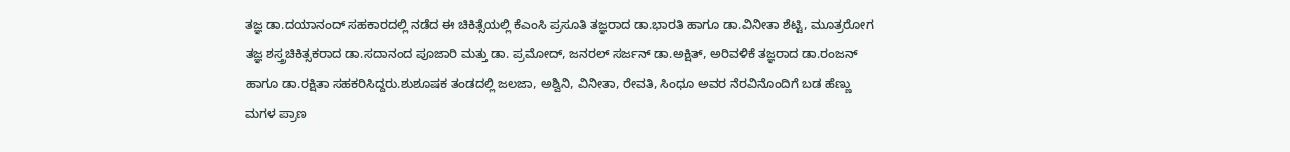ತಜ್ಞ ಡಾ.ದಯಾನಂದ್ ಸಹಕಾರದಲ್ಲಿ ನಡೆದ ಈ ಚಿಕಿತ್ಸೆಯಲ್ಲಿ ಕೆಎಂಸಿ ಪ್ರಸೂತಿ ತಜ್ಞರಾದ ಡಾ.ಭಾರತಿ ಹಾಗೂ ಡಾ.ವಿನೀತಾ ಶೆಟ್ಟಿ, ಮೂತ್ರರೋಗ ತಜ್ಞ ಶಸ್ತ್ರಚಿಕಿತ್ಸಕರಾದ ಡಾ.ಸದಾನಂದ ಪೂಜಾರಿ ಮತ್ತು ಡಾ. ಪ್ರಮೋದ್, ಜನರಲ್ ಸರ್ಜನ್ ಡಾ.ಅಕ್ಷಿತ್, ಅರಿವಳಿಕೆ ತಜ್ಞರಾದ ಡಾ.ರಂಜನ್ ಹಾಗೂ ಡಾ.ರಕ್ಷಿತಾ ಸಹಕರಿಸಿದ್ದರು.ಶುಶೂಷಕ ತಂಡದಲ್ಲಿ ಜಲಜಾ, ಅಶ್ವಿನಿ, ವಿನೀತಾ, ರೇವತಿ, ಸಿಂಧೂ ಅವರ ನೆರವಿನೊಂದಿಗೆ ಬಡ ಹೆಣ್ಣು ಮಗಳ ಪ್ರಾಣ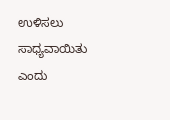ಉಳಿಸಲು ಸಾಧ್ಯವಾಯಿತು ಎಂದು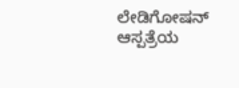ಲೇಡಿಗೋಷನ್ ಆಸ್ಪತ್ರೆಯ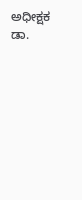ಅಧೀಕ್ಷಕ ಡಾ.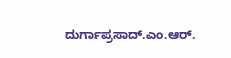ದುರ್ಗಾಪ್ರಸಾದ್.ಎಂ.ಆರ್.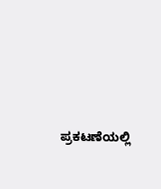ಪ್ರಕಟಣೆಯಲ್ಲಿ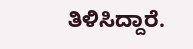ತಿಳಿಸಿದ್ದಾರೆ.